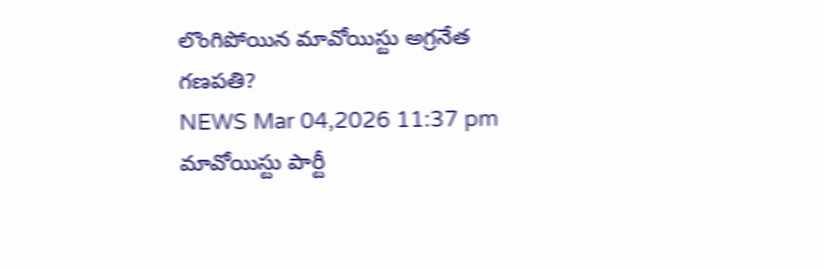లొంగిపోయిన మావోయిస్టు అగ్రనేత గణపతి?
NEWS Mar 04,2026 11:37 pm
మావోయిస్టు పార్టీ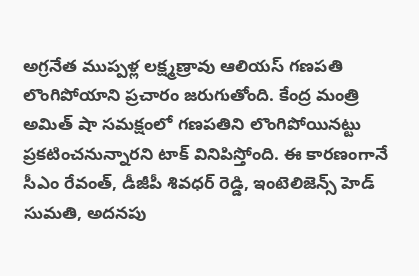అగ్రనేత ముప్పళ్ల లక్ష్మణ్రావు ఆలియస్ గణపతి లొంగిపోయాని ప్రచారం జరుగుతోంది. కేంద్ర మంత్రి అమిత్ షా సమక్షంలో గణపతిని లొంగిపోయినట్టు ప్రకటించనున్నారని టాక్ వినిపిస్తోంది. ఈ కారణంగానే సీఎం రేవంత్, డీజీపీ శివధర్ రెడ్డి, ఇంటెలిజెన్స్ హెడ్ సుమతి, అదనపు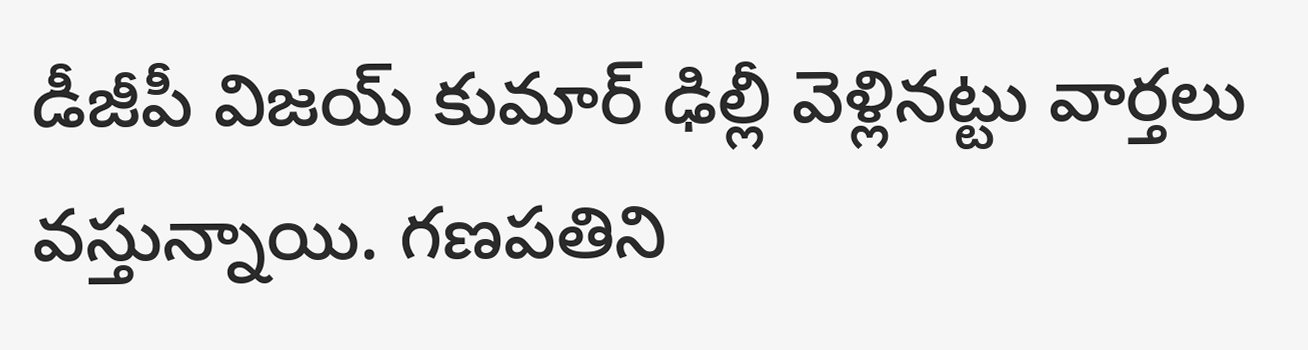డీజీపీ విజయ్ కుమార్ ఢిల్లీ వెళ్లినట్టు వార్తలు వస్తున్నాయి. గణపతిని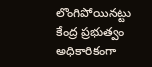లొంగిపోయినట్టు కేంద్ర ప్రభుత్వం అధికారికంగా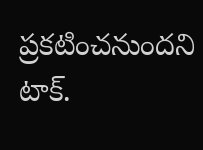ప్రకటించనుందని టాక్.